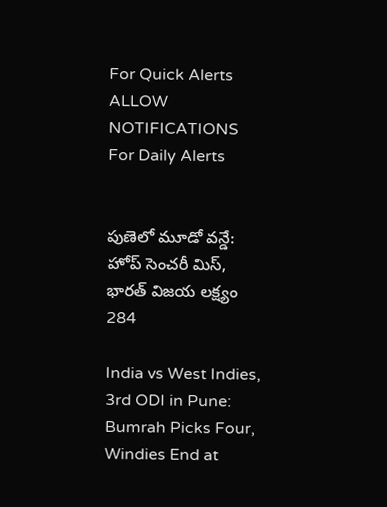For Quick Alerts
ALLOW NOTIFICATIONS
For Daily Alerts


పుణెలో మూడో వన్డే: హోప్ సెంచరీ మిస్, భారత్ విజయ లక్ష్యం 284

India vs West Indies, 3rd ODI in Pune: Bumrah Picks Four, Windies End at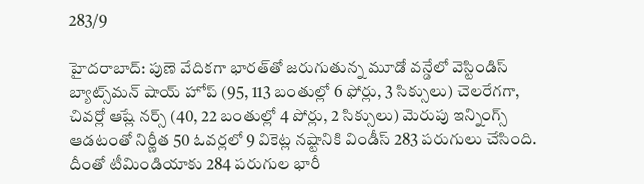283/9

హైదరాబాద్: పుణె వేదికగా భారత్‌తో జరుగుతున్న మూడో వన్డేలో వెస్టిండిస్ బ్యాట్స్‌మన్ షాయ్ హోప్ (95, 113 బంతుల్లో 6 ఫోర్లు, 3 సిక్సులు) చెలరేగగా, చివర్లో ఆష్లే నర్స్ (40, 22 బంతుల్లో 4 పోర్లు, 2 సిక్సులు) మెరుపు ఇన్నింగ్స్ ఆడటంతో నిర్ణీత 50 ఓవర్లలో 9 వికెట్ల నష్టానికి విండీస్ 283 పరుగులు చేసింది. దీంతో టీమిండియాకు 284 పరుగుల భారీ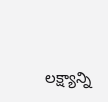లక్ష్యాన్ని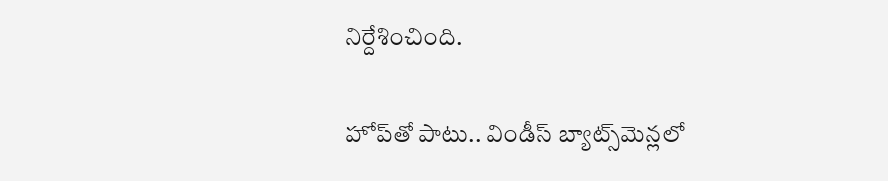నిర్దేశించింది.

హోప్‌తో పాటు.. విండీస్ బ్యాట్స్‌మెన్లలో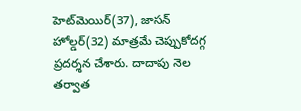హెట్‌మెయిర్(37), జాసన్ హోల్డర్(32) మాత్రమే చెప్పుకోదగ్గ ప్రదర్శన చేశారు. దాదాపు నెల తర్వాత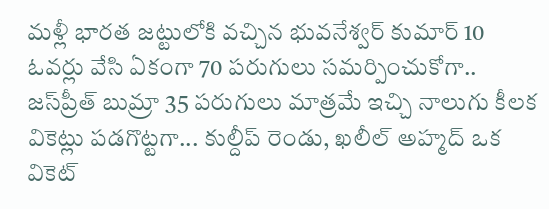మళ్లీ భారత జట్టులోకి వచ్చిన భువనేశ్వర్ కుమార్ 10 ఓవర్లు వేసి ఏకంగా 70 పరుగులు సమర్పించుకోగా.. జస్‌ప్రీత్ బుమ్రా 35 పరుగులు మాత్రమే ఇచ్చి నాలుగు కీలక వికెట్లు పడగొట్టగా... కుల్దీప్ రెండు, ఖలీల్ అహ్మద్ ఒక వికెట్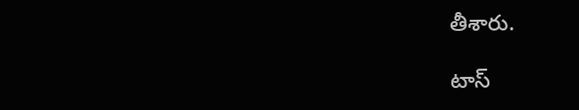తీశారు.

టాస్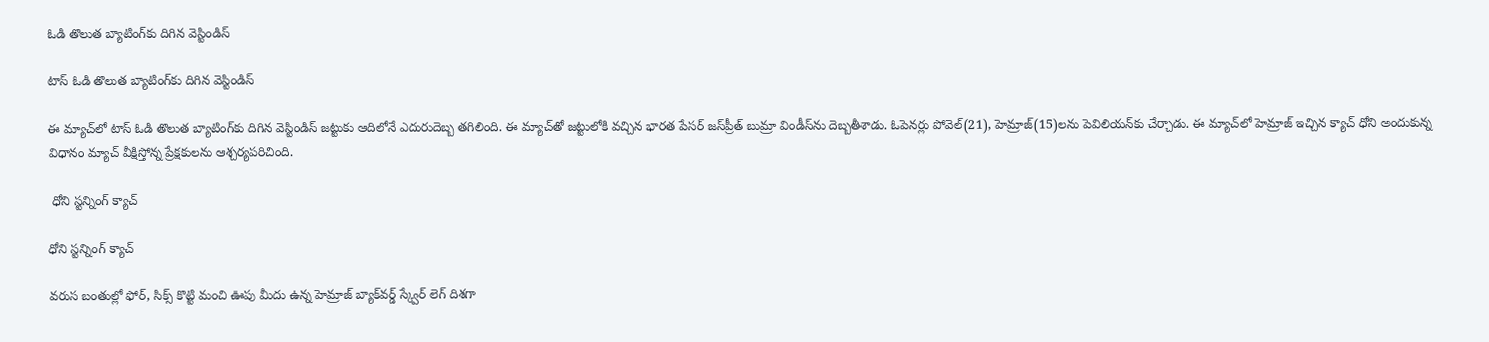ఓడి తొలుత బ్యాటింగ్‌కు దిగిన వెస్టిండిస్

టాస్ ఓడి తొలుత బ్యాటింగ్‌కు దిగిన వెస్టిండిస్

ఈ మ్యాచ్‌లో టాస్ ఓడి తొలుత బ్యాటింగ్‌కు దిగిన వెస్టిండిస్ జట్టుకు ఆదిలోనే ఎదురుదెబ్బ తగిలింది. ఈ మ్యాచ్‌తో జట్టులోకి వచ్చిన భారత పేసర్‌ జస్‌ప్రీత్‌ బుమ్రా విండీస్‌ను దెబ్బతీశాడు. ఓపెనర్లు పోవెల్‌(21), హెమ్రాజ్‌(15)లను పెవిలియన్‌కు చేర్చాడు. ఈ మ్యాచ్‌లో హెమ్రాజ్‌ ఇచ్చిన క్యాచ్‌ ధోని అందుకున్న విధానం మ్యాచ్ వీక్షిస్తోన్న ప్రేక్షకులను ఆశ్చర్యపరిచింది.

 ధోని స్టన్నింగ్ క్యాచ్

ధోని స్టన్నింగ్ క్యాచ్

వరుస బంతుల్లో ఫోర్‌, సిక్స్‌ కొట్టి మంచి ఊపు మీదు ఉన్న హెమ్రాజ్‌ బ్యాక్‌వర్డ్‌ స్క్వేర్‌ లెగ్‌ దిశగా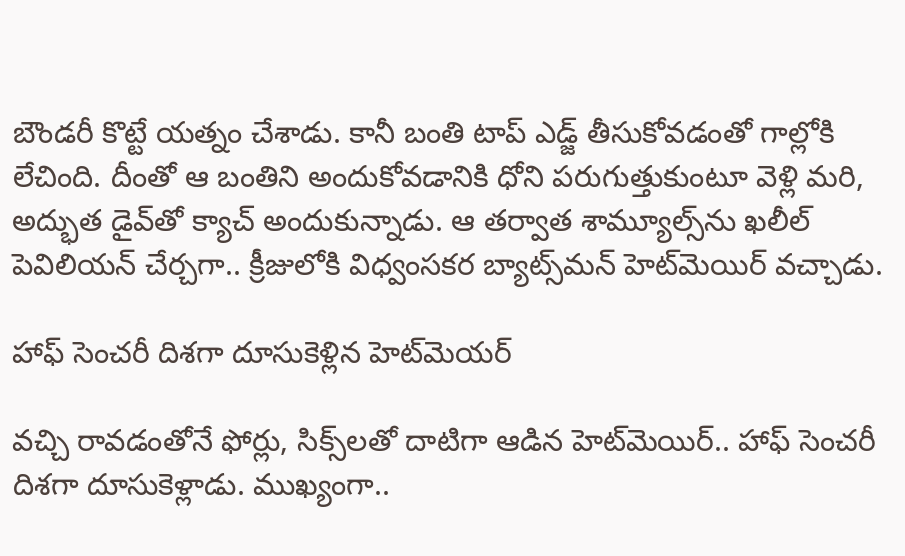బౌండరీ కొట్టే యత్నం చేశాడు. కానీ బంతి టాప్‌ ఎడ్జ్‌ తీసుకోవడంతో గాల్లోకి లేచింది. దీంతో ఆ బంతిని అందుకోవడానికి ధోని పరుగుత్తుకుంటూ వెళ్లి మరి, అద్భుత డైవ్‌తో క్యాచ్‌ అందుకున్నాడు. ఆ తర్వాత శామ్యూల్స్‌ను ఖలీల్‌ పెవిలియన్‌ చేర్చగా.. క్రీజులోకి విధ్వంసకర బ్యాట్స్‌మన్‌ హెట్‌మెయిర్‌ వచ్చాడు.

హాఫ్‌ సెంచరీ దిశగా దూసుకెళ్లిన హెట్‌మెయర్

వచ్చి రావడంతోనే ఫోర్లు, సిక్స్‌లతో దాటిగా ఆడిన హెట్‌మెయిర్.. హాఫ్‌ సెంచరీ దిశగా దూసుకెళ్లాడు. ముఖ్యంగా..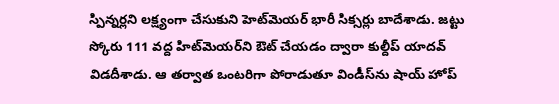స్పిన్నర్లని లక్ష్యంగా చేసుకుని హెట్‌మెయర్ భారీ సిక్సర్లు బాదేశాడు. జట్టు స్కోరు 111 వద్ద హిట్‌మెయర్‌ని ఔట్ చేయడం ద్వారా కుల్దీప్ యాదవ్ విడదీశాడు. ఆ తర్వాత ఒంటరిగా పోరాడుతూ విండీస్‌ను షాయ్ హోప్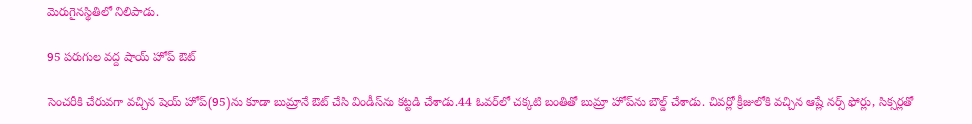మెరుగైనస్థితిలో నిలిపాడు.

95 పరుగుల వద్ద షాయ్ హోప్ ఔట్

సెంచరీకి చేరువగా వచ్చిన షెయ్ హోప్‌(95)ను కూడా బుమ్రానే ఔట్ చేసి విండీస్‌ను కట్టడి చేశాడు.44 ఓవర్‌లో చక్కటి బంతితో బుమ్రా హోప్‌ను బౌల్డ్‌ చేశాడు. చివర్లో క్రీజులోకి వచ్చిన ఆష్లే నర్స్ ఫోర్లు, సిక్సర్లతో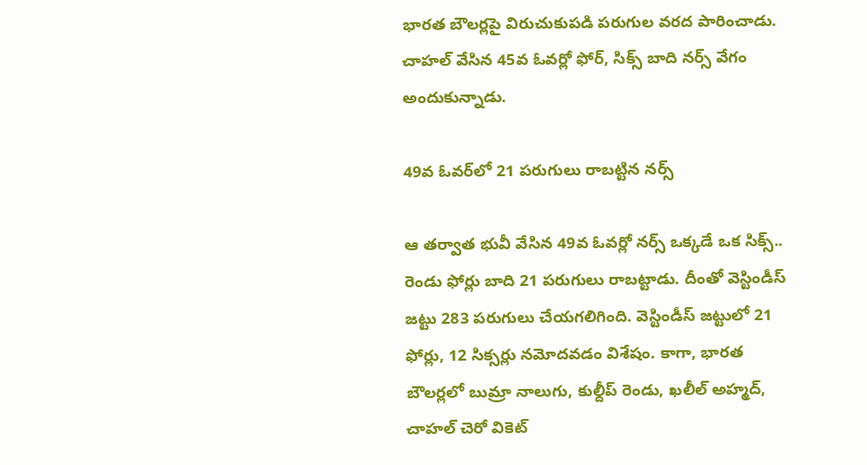భారత బౌలర్లపై విరుచుకుపడి పరుగుల వరద పారించాడు. చాహల్ వేసిన 45వ ఓవర్లో ఫోర్, సిక్స్ బాది నర్స్ వేగం అందుకున్నాడు.

49వ ఓవర్‌లో 21 పరుగులు రాబట్టిన నర్స్

ఆ తర్వాత భువీ వేసిన 49వ ఓవర్లో నర్స్ ఒక్కడే ఒక సిక్స్.. రెండు ఫోర్లు బాది 21 పరుగులు రాబట్టాడు. దీంతో వెస్టిండీస్ జట్టు 283 పరుగులు చేయగలిగింది. వెస్టిండీస్ జట్టులో 21 ఫోర్లు, 12 సిక్సర్లు నమోదవడం విశేషం. కాగా, భారత బౌలర్లలో బుమ్రా నాలుగు, కుల్దీప్ రెండు, ఖలీల్ అహ్మద్, చాహల్ చెరో వికెట్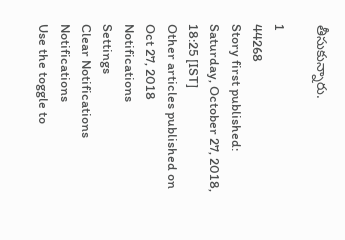తీసుకున్నారు.

1
44268
Story first published: Saturday, October 27, 2018, 18:25 [IST]
Other articles published on Oct 27, 2018
Notifications
Settings
Clear Notifications
Notifications
Use the toggle to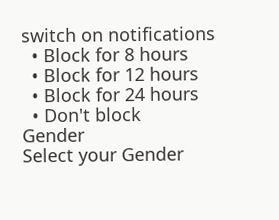switch on notifications
  • Block for 8 hours
  • Block for 12 hours
  • Block for 24 hours
  • Don't block
Gender
Select your Gender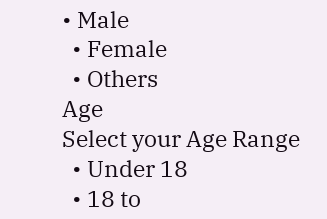• Male
  • Female
  • Others
Age
Select your Age Range
  • Under 18
  • 18 to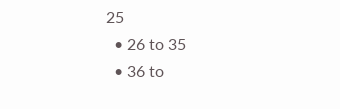25
  • 26 to 35
  • 36 to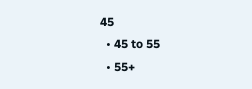45
  • 45 to 55
  • 55+